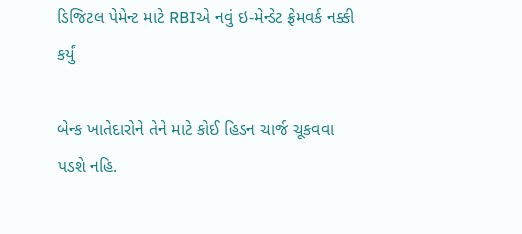ડિજિટલ પેમેન્ટ માટે RBIએ નવું ઇ-મેન્ડેટ ફ્રેમવર્ક નક્કી કર્યું

બેન્ક ખાતેદારોને તેને માટે કોઈ હિડન ચાર્જ ચૂકવવા પડશે નહિ.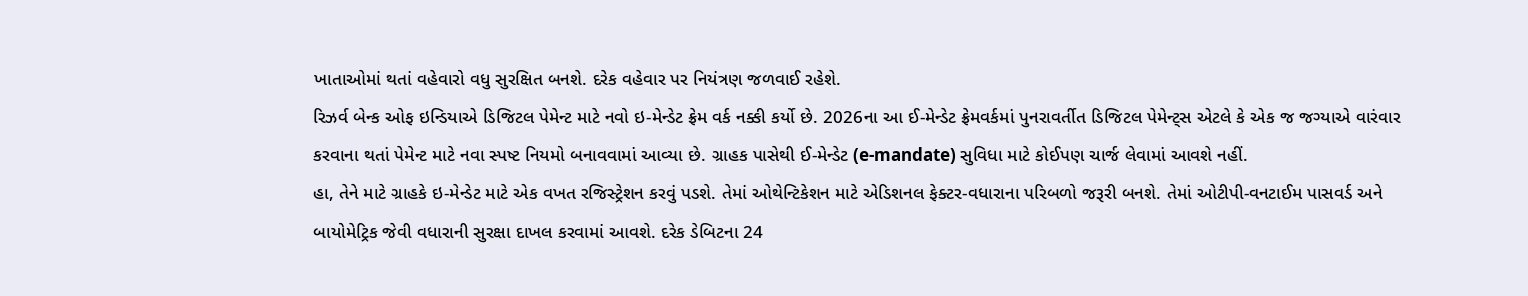ખાતાઓમાં થતાં વહેવારો વધુ સુરક્ષિત બનશે. દરેક વહેવાર પર નિયંત્રણ જળવાઈ રહેશે.
રિઝર્વ બેન્ક ઓફ ઇન્ડિયાએ ડિજિટલ પેમેન્ટ માટે નવો ઇ-મેન્ડેટ ફ્રેમ વર્ક નક્કી કર્યો છે. 2026ના આ ઈ-મેન્ડેટ ફ્રેમવર્કમાં પુનરાવર્તીત ડિજિટલ પેમેન્ટ્સ એટલે કે એક જ જગ્યાએ વારંવાર કરવાના થતાં પેમેન્ટ માટે નવા સ્પષ્ટ નિયમો બનાવવામાં આવ્યા છે. ગ્રાહક પાસેથી ઈ-મેન્ડેટ (e-mandate) સુવિધા માટે કોઈપણ ચાર્જ લેવામાં આવશે નહીં.
હા, તેને માટે ગ્રાહકે ઇ-મેન્ડેટ માટે એક વખત રજિસ્ટ્રેશન કરવું પડશે. તેમાં ઓથેન્ટિકેશન માટે એડિશનલ ફેક્ટર-વધારાના પરિબળો જરૂરી બનશે. તેમાં ઓટીપી-વનટાઈમ પાસવર્ડ અને બાયોમેટ્રિક જેવી વધારાની સુરક્ષા દાખલ કરવામાં આવશે. દરેક ડેબિટના 24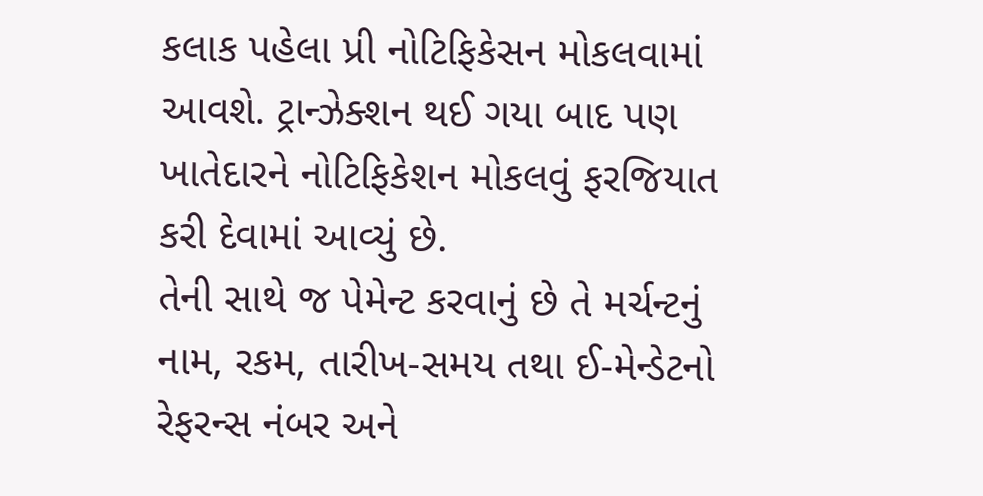કલાક પહેલા પ્રી નોટિફિકેસન મોકલવામાં આવશે. ટ્રાન્ઝેક્શન થઈ ગયા બાદ પણ ખાતેદારને નોટિફિકેશન મોકલવું ફરજિયાત કરી દેવામાં આવ્યું છે.
તેની સાથે જ પેમેન્ટ કરવાનું છે તે મર્ચન્ટનું નામ, રકમ, તારીખ-સમય તથા ઈ-મેન્ડેટનો રેફરન્સ નંબર અને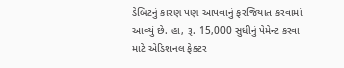ડેબિટનું કારણ પણ આપવાનું ફરજિયાત કરવામાં આવ્યું છે. હા, રૂ. 15,000 સુધીનું પેમેન્ટ કરવા માટે એડિશનલ ફેક્ટર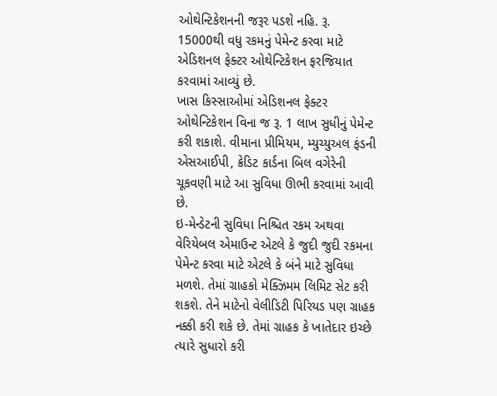ઓથેન્ટિકેશનની જરૂર પડશે નહિ. રૂ. 15000થી વધુ રકમનું પેમેન્ટ કરવા માટે એડિશનલ ફેક્ટર ઓથેન્ટિકેશન ફરજિયાત કરવામાં આવ્યું છે.
ખાસ કિસ્સાઓમાં એડિશનલ ફેક્ટર ઓથેન્ટિકેશન વિના જ રૂ. 1 લાખ સુધીનું પેમેન્ટ કરી શકાશે. વીમાના પ્રીમિયમ, મ્યુચ્યુઅલ ફંડની એસઆઈપી, ક્રેડિટ કાર્ડના બિલ વગેરેની ચૂકવણી માટે આ સુવિધા ઊભી કરવામાં આવી છે.
ઇ-મેન્ડેટની સુવિધા નિશ્ચિત રકમ અથવા વેરિયેબલ એમાઉન્ટ એટલે કે જુદી જુદી રકમના પેમેન્ટ કરવા માટે એટલે કે બંને માટે સુવિધા મળશે. તેમાં ગ્રાહકો મેક્ઝિમમ લિમિટ સેટ કરી શકશે. તેને માટેનો વેલીડિટી પિરિયડ પણ ગ્રાહક નક્કી કરી શકે છે. તેમાં ગ્રાહક કે ખાતેદાર ઇચ્છે ત્યારે સુધારો કરી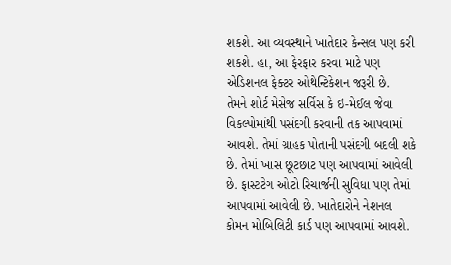શકશે. આ વ્યવસ્થાને ખાતેદાર કેન્સલ પણ કરી શકશે. હા, આ ફેરફાર કરવા માટે પણ એડિશનલ ફેક્ટર ઓથેન્ટિકેશન જરૂરી છે.
તેમને શોર્ટ મેસેજ સર્વિસ કે ઇ-મેઈલ જેવા વિકલ્પોમાંથી પસંદગી કરવાની તક આપવામાં આવશે. તેમાં ગ્રાહક પોતાની પસંદગી બદલી શકે છે. તેમાં ખાસ છૂટછાટ પણ આપવામાં આવેલી છે. ફાસ્ટટેગ ઓટો રિચાર્જની સુવિધા પણ તેમાં આપવામાં આવેલી છે. ખાતેદારોને નેશનલ કોમન મોબિલિટી કાર્ડ પણ આપવામાં આવશે.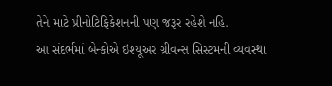તેને માટે પ્રીનોટિફિકેશનની પણ જરૂર રહેશે નહિ.
આ સંદર્ભમાં બેન્કોએ ઇશ્યૂઅર ગ્રીવન્સ સિસ્ટમની વ્યવસ્થા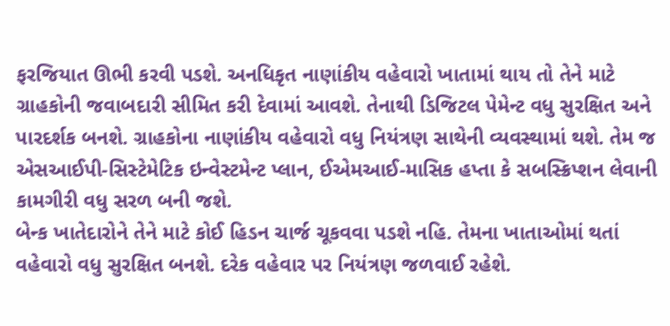ફરજિયાત ઊભી કરવી પડશે. અનધિકૃત નાણાંકીય વહેવારો ખાતામાં થાય તો તેને માટે ગ્રાહકોની જવાબદારી સીમિત કરી દેવામાં આવશે. તેનાથી ડિજિટલ પેમેન્ટ વધુ સુરક્ષિત અને પારદર્શક બનશે. ગ્રાહકોના નાણાંકીય વહેવારો વધુ નિયંત્રણ સાથેની વ્યવસ્થામાં થશે. તેમ જ એસઆઈપી-સિસ્ટેમેટિક ઇન્વેસ્ટમેન્ટ પ્લાન, ઈએમઆઈ-માસિક હપ્તા કે સબસ્ક્રિપ્શન લેવાની કામગીરી વધુ સરળ બની જશે.
બેન્ક ખાતેદારોને તેને માટે કોઈ હિડન ચાર્જ ચૂકવવા પડશે નહિ. તેમના ખાતાઓમાં થતાં વહેવારો વધુ સુરક્ષિત બનશે. દરેક વહેવાર પર નિયંત્રણ જળવાઈ રહેશે.